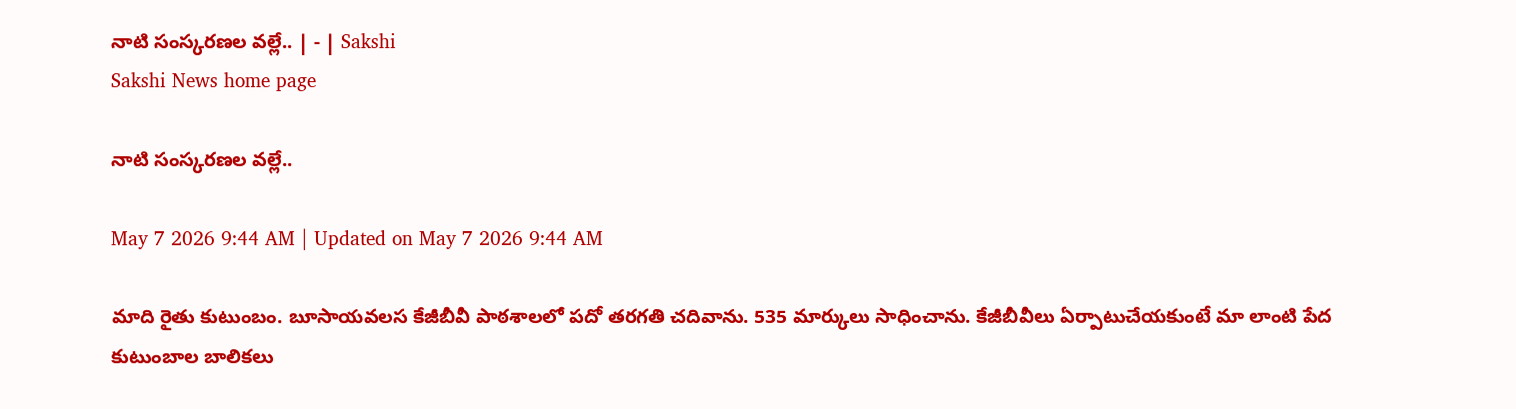నాటి సంస్కరణల వల్లే.. | - | Sakshi
Sakshi News home page

నాటి సంస్కరణల వల్లే..

May 7 2026 9:44 AM | Updated on May 7 2026 9:44 AM

మాది రైతు కుటుంబం. బూసాయవలస కేజీబీవీ పాఠశాలలో పదో తరగతి చదివాను. 535 మార్కులు సాధించాను. కేజీబీవీలు ఏర్పాటుచేయకుంటే మా లాంటి పేద కుటుంబాల బాలికలు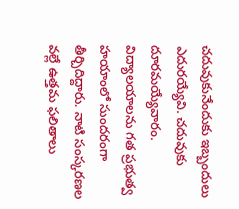చదువుకునేందుకు ఇబ్బందులు ఎదురయ్యేవి. చదువుకు దూరమయ్యేవారం. విద్యాలయాలను గత ప్రభుత్వ హయాంలో సుందరంగా తీర్చిదిద్దారు. నాటి సంస్కరణల వల్లే ఉత్తమ ఫలితాలు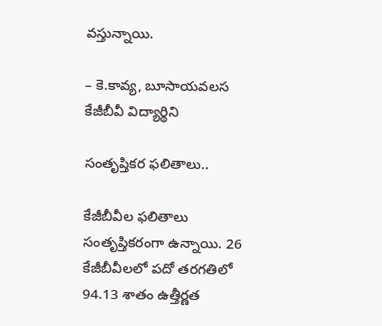వస్తున్నాయి.

– కె.కావ్య, బూసాయవలస కేజీబీవీ విద్యార్థిని

సంతృప్తికర ఫలితాలు..

కేజీబీవీల ఫలితాలు సంతృప్తికరంగా ఉన్నాయి. 26 కేజీబీవీలలో పదో తరగతిలో 94.13 శాతం ఉత్తీర్ణత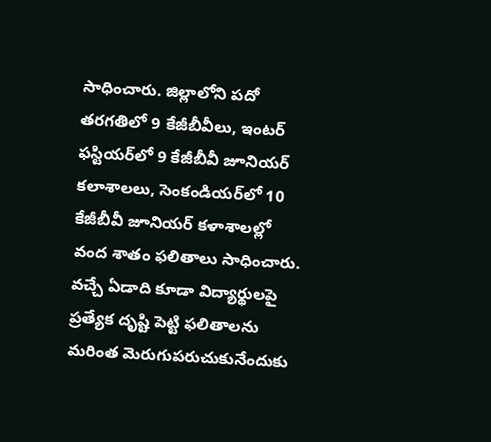సాధించారు. జిల్లాలోని పదో తరగతిలో 9 కేజీబీవీలు, ఇంటర్‌ ఫస్టియర్‌లో 9 కేజీబీవీ జూనియర్‌ కలాశాలలు, సెంకండియర్‌లో 10 కేజీబీవీ జూనియర్‌ కళాశాలల్లో వంద శాతం ఫలితాలు సాధించారు. వచ్చే ఏడాది కూడా విద్యార్థులపై ప్రత్యేక దృష్టి పెట్టి ఫలితాలను మరింత మెరుగుపరుచుకునేందుకు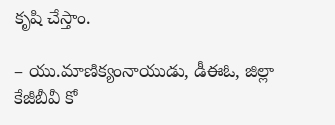కృషి చేస్తాం.

– యు.మాణిక్యంనాయుడు, డీఈఓ, జిల్లా కేజీబీవీ కో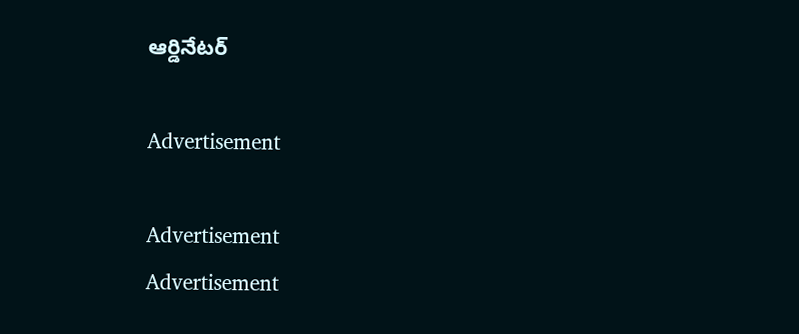ఆర్డినేటర్‌

Advertisement

Advertisement
Advertisement